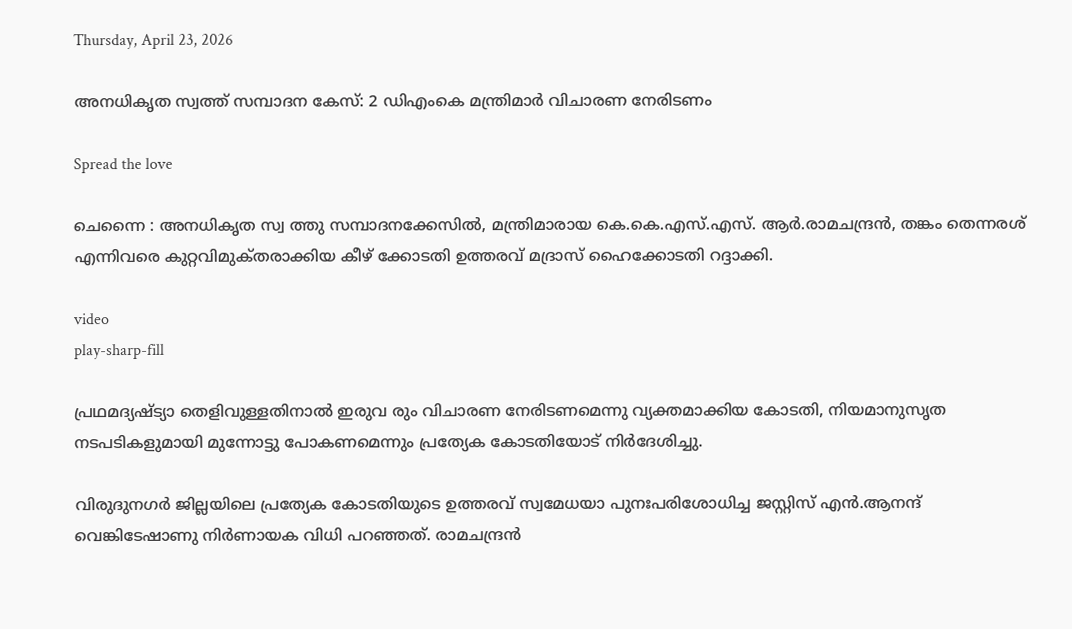Thursday, April 23, 2026

അനധികൃത സ്വത്ത് സമ്പാദന കേസ്: 2 ഡിഎംകെ മന്ത്രിമാർ വിചാരണ നേരിടണം

Spread the love

ചെന്നൈ : അനധികൃത സ്വ ത്തു സമ്പാദനക്കേസിൽ, മന്ത്രിമാരായ കെ.കെ.എസ്.എസ്. ആർ.രാമചന്ദ്രൻ, തങ്കം തെന്നരശ് എന്നിവരെ കുറ്റവിമുക്‌തരാക്കിയ കീഴ് ക്കോടതി ഉത്തരവ് മദ്രാസ് ഹൈക്കോടതി റദ്ദാക്കി.

video
play-sharp-fill

പ്രഥമദ്യഷ്ട്യാ തെളിവുള്ളതിനാൽ ഇരുവ രും വിചാരണ നേരിടണമെന്നു വ്യക്തമാക്കിയ കോടതി, നിയമാനുസൃത നടപടികളുമായി മുന്നോട്ടു പോകണമെന്നും പ്രത്യേക കോടതിയോട് നിർദേശിച്ചു.

വിരുദുനഗർ ജില്ലയിലെ പ്രത്യേക കോടതിയുടെ ഉത്തരവ് സ്വമേധയാ പുനഃപരിശോധിച്ച ജസ്റ്റിസ് എൻ.ആനന്ദ് വെങ്കിടേഷാണു നിർണായക വിധി പറഞ്ഞത്. രാമചന്ദ്രൻ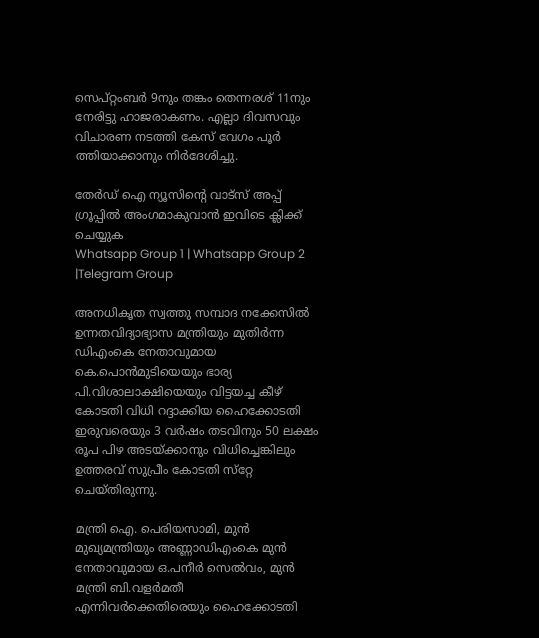സെപ്റ്റംബർ 9നും തങ്കം തെന്നരശ് 11നും നേരിട്ടു ഹാജരാകണം. എല്ലാ ദിവസവും വിചാരണ നടത്തി കേസ് വേഗം പൂർ ത്തിയാക്കാനും നിർദേശിച്ചു.

തേർഡ് ഐ ന്യൂസിന്റെ വാട്സ് അപ്പ് ഗ്രൂപ്പിൽ അംഗമാകുവാൻ ഇവിടെ ക്ലിക്ക് ചെയ്യുക
Whatsapp Group 1 | Whatsapp Group 2 |Telegram Group

അനധികൃത സ്വത്തു സമ്പാദ നക്കേസിൽ ഉന്നതവിദ്യാഭ്യാസ മന്ത്രിയും മുതിർന്ന ഡിഎംകെ നേതാവുമായ കെ.പൊൻമുടിയെയും ഭാര്യ പി.വിശാലാക്ഷിയെയും വിട്ടയച്ച കീഴ് കോടതി വിധി റദ്ദാക്കിയ ഹൈക്കോടതി ഇരുവരെയും 3 വർഷം തടവിനും 50 ലക്ഷം രൂപ പിഴ അടയ്ക്കാനും വിധിച്ചെങ്കിലും ഉത്തരവ് സുപ്രീം കോടതി സ്‌റ്റേ ചെയ്തിരുന്നു.

മന്ത്രി ഐ. പെരിയസാമി, മുൻ മുഖ്യമന്ത്രിയും അണ്ണാഡിഎംകെ മുൻ നേതാവുമായ ഒ.പനീർ സെൽവം, മുൻ മന്ത്രി ബി.വളർമതീ എന്നിവർക്കെതിരെയും ഹൈക്കോടതി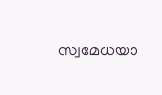സ്വമേധയാ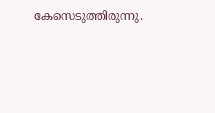കേസെടുത്തിരുന്നു.